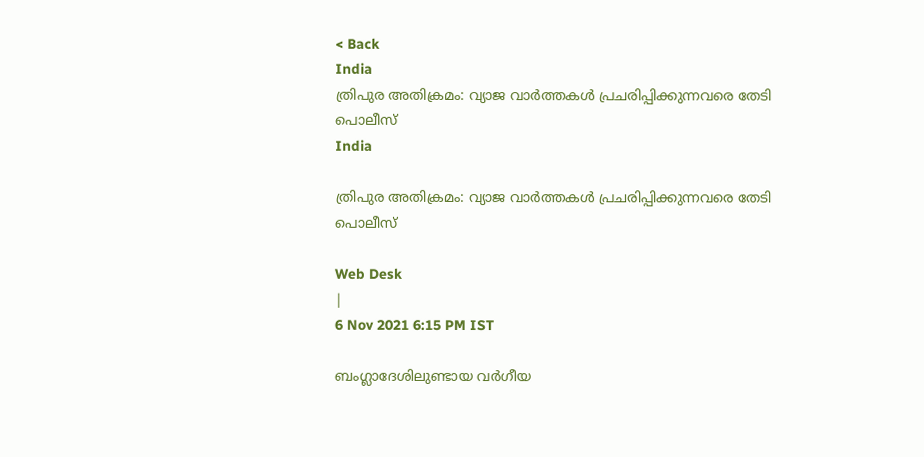< Back
India
ത്രിപുര അതിക്രമം: വ്യാജ വാർത്തകൾ പ്രചരിപ്പിക്കുന്നവരെ തേടി പൊലീസ്
India

ത്രിപുര അതിക്രമം: വ്യാജ വാർത്തകൾ പ്രചരിപ്പിക്കുന്നവരെ തേടി പൊലീസ്

Web Desk
|
6 Nov 2021 6:15 PM IST

ബംഗ്ലാദേശിലുണ്ടായ വർഗീയ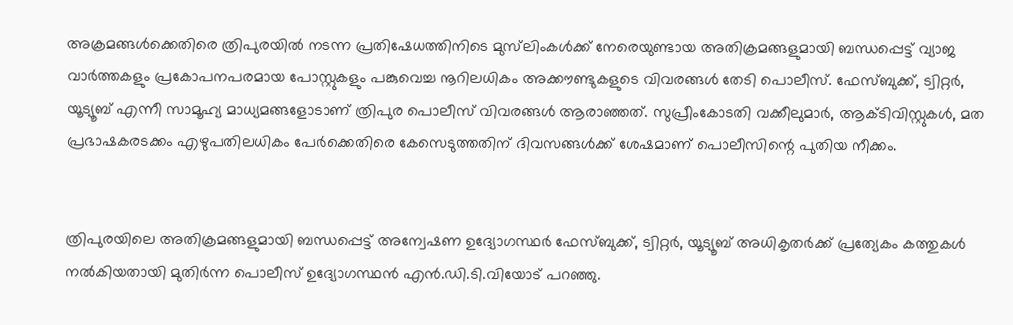അക്രമങ്ങൾക്കെതിരെ ത്രിപുരയിൽ നടന്ന പ്രതിഷേധത്തിനിടെ മുസ്‌ലിംകൾക്ക് നേരെയുണ്ടായ അതിക്രമങ്ങളുമായി ബന്ധപ്പെട്ട് വ്യാജ വാർത്തകളും പ്രകോപനപരമായ പോസ്റ്റുകളും പങ്കുവെച്ച നൂറിലധികം അക്കൗണ്ടുകളുടെ വിവരങ്ങൾ തേടി പൊലീസ്. ഫേസ്‌ബുക്ക്, ട്വിറ്റർ, യൂട്യൂബ് എന്നീ സാമൂഹ്യ മാധ്യമങ്ങളോടാണ് ത്രിപുര പൊലീസ് വിവരങ്ങൾ ആരാഞ്ഞത്. സുപ്രീംകോടതി വക്കീലുമാർ, ആക്ടിവിസ്റ്റുകൾ, മത പ്രഭാഷകരടക്കം എഴുപതിലധികം പേർക്കെതിരെ കേസെടുത്തതിന് ദിവസങ്ങൾക്ക് ശേഷമാണ് പൊലീസിന്റെ പുതിയ നീക്കം.


ത്രിപുരയിലെ അതിക്രമങ്ങളുമായി ബന്ധപ്പെട്ട് അന്വേഷണ ഉദ്യോഗസ്ഥർ ഫേസ്‌ബുക്ക്, ട്വിറ്റർ, യൂട്യൂബ് അധികൃതർക്ക് പ്രത്യേകം കത്തുകൾ നൽകിയതായി മുതിർന്ന പൊലീസ് ഉദ്യോഗസ്ഥൻ എൻ.ഡി.ടി.വിയോട് പറഞ്ഞു.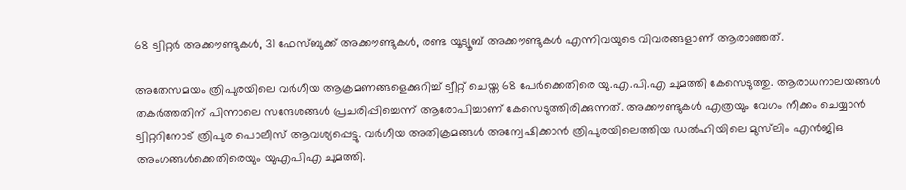68 ട്വിറ്റർ അക്കൗണ്ടുകൾ, 31 ഫേസ്‌ബുക്ക് അക്കൗണ്ടുകൾ, രണ്ട യൂട്യൂബ് അക്കൗണ്ടുകൾ എന്നിവയുടെ വിവരങ്ങളാണ് ആരാഞ്ഞത്.

അതേസമയം ത്രിപുരയിലെ വർഗീയ ആക്രമണങ്ങളെക്കുറിച്ച് ട്വീറ്റ് ചെയ്ത 68 പേർക്കെതിരെ യു.എ.പി.എ ചുമത്തി കേസെടുത്തു. ആരാധനാലയങ്ങൾ തകർത്തതിന് പിന്നാലെ സന്ദേശങ്ങൾ പ്രചരിപ്പിച്ചെന്ന് ആരോപിച്ചാണ് കേസെടുത്തിരിക്കുന്നത്. അക്കൗണ്ടുകൾ എത്രയും വേഗം നീക്കം ചെയ്യാൻ ട്വിറ്ററിനോട് ത്രിപുര പൊലീസ് ആവശ്യപ്പെട്ടു. വർഗീയ അതിക്രമങ്ങൾ അന്വേഷിക്കാൻ ത്രിപുരയിലെത്തിയ ഡൽഹിയിലെ മുസ്‌ലിം എൻജിഒ അംഗങ്ങൾക്കെതിരെയും യുഎപിഎ ചുമത്തി.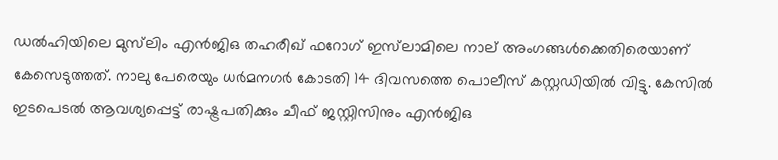ഡൽഹിയിലെ മുസ്‌ലിം എൻജിഒ തഹരീഖ് ഫറോഗ് ഇസ്‌ലാമിലെ നാല് അംഗങ്ങൾക്കെതിരെയാണ് കേസെടുത്തത്. നാലു പേരെയും ധർമനഗർ കോടതി 14 ദിവസത്തെ പൊലീസ് കസ്റ്റഡിയിൽ വിട്ടു. കേസിൽ ഇടപെടൽ ആവശ്യപ്പെട്ട് രാഷ്ട്രപതിക്കും ചീഫ് ജസ്റ്റിസിനും എൻജിഒ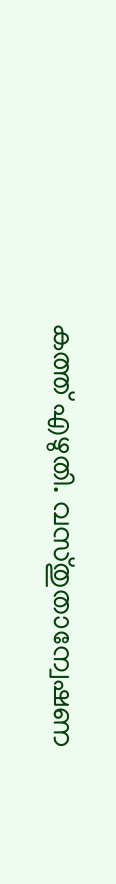കത്ത് എഴുതി. വസ്തുതാന്വേഷണ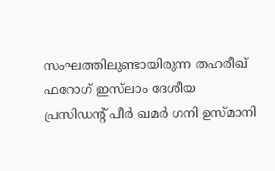സംഘത്തിലുണ്ടായിരുന്ന തഹരീഖ് ഫറോഗ് ഇസ്‌ലാം ദേശീയ പ്രസിഡന്‍റ് പീർ ഖമർ ഗനി ഉസ്മാനി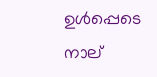ഉൾപ്പെടെ നാല്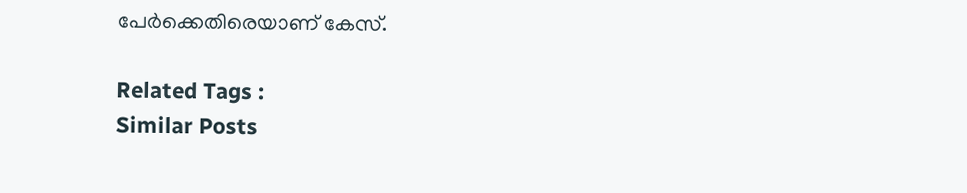പേർക്കെതിരെയാണ് കേസ്.

Related Tags :
Similar Posts